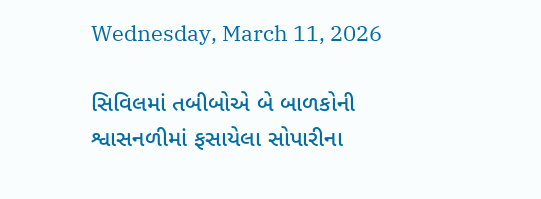Wednesday, March 11, 2026

સિવિલમાં તબીબોએ બે બાળકોની શ્વાસનળીમાં ફસાયેલા સોપારીના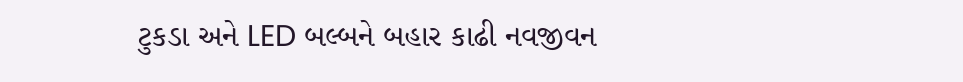ટુકડા અને LED બલ્બને બહાર કાઢી નવજીવન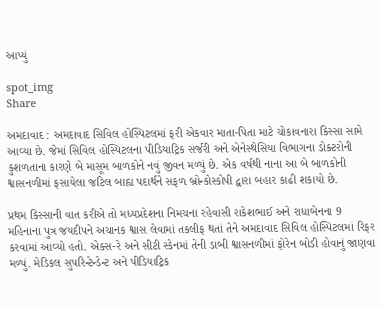આપ્યું

spot_img
Share

અમદાવાદ : અમદાવાદ સિવિલ હોસ્પિટલમાં ફરી એકવાર માતા-પિતા માટે ચોકાવનારા કિસ્સા સામે આવ્યા છે. જેમાં સિવિલ હોસ્પિટલના પીડિયાટ્રિક સર્જરી અને એનેસ્થેસિયા વિભાગના ડોક્ટરોની કુશળતાના કારણે બે માસૂમ બાળકોને નવું જીવન મળ્યું છે. એક વર્ષથી નાના આ બે બાળકોની શ્વાસનળીમાં ફસાયેલા જટિલ બાહ્ય પદાર્થને સફળ બ્રોન્કોસ્કોપી દ્વારા બહાર કાઢી શકાયો છે.

પ્રથમ કિસ્સાની વાત કરીએ તો મધ્યપ્રદેશના નિમચના રહેવાસી રાકેશભાઈ અને રાધાબેનના 9 મહિનાના પુત્ર જયદીપને અચાનક શ્વાસ લેવામાં તકલીફ થતાં તેને અમદાવાદ સિવિલ હોસ્પિટલમાં રિફર કરવામાં આવ્યો હતો. એક્સ-રે અને સીટી સ્કેનમાં તેની ડાબી શ્વાસનળીમાં ફોરેન બોડી હોવાનું જાણવા મળ્યું. મેડિકલ સુપરિન્ટેન્ડેન્ટ અને પીડિયાટ્રિક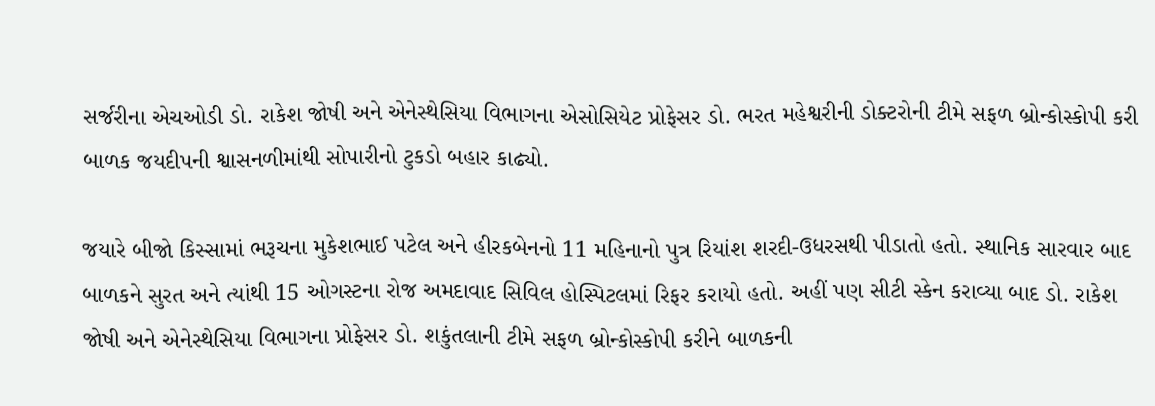સર્જરીના એચઓડી ડો. રાકેશ જોષી અને એનેસ્થેસિયા વિભાગના એસોસિયેટ પ્રોફેસર ડો. ભરત મહેશ્વરીની ડોક્ટરોની ટીમે સફળ બ્રોન્કોસ્કોપી કરી બાળક જયદીપની શ્વાસનળીમાંથી સોપારીનો ટુકડો બહાર કાઢ્યો.

જયારે બીજો કિસ્સામાં ભરૂચના મુકેશભાઈ પટેલ અને હીરકબેનનો 11 મહિનાનો પુત્ર રિયાંશ શરદી-ઉધરસથી પીડાતો હતો. સ્થાનિક સારવાર બાદ બાળકને સુરત અને ત્યાંથી 15 ઓગસ્ટના રોજ અમદાવાદ સિવિલ હોસ્પિટલમાં રિફર કરાયો હતો. અહીં પણ સીટી સ્કેન કરાવ્યા બાદ ડો. રાકેશ જોષી અને એનેસ્થેસિયા વિભાગના પ્રોફેસર ડો. શકુંતલાની ટીમે સફળ બ્રોન્કોસ્કોપી કરીને બાળકની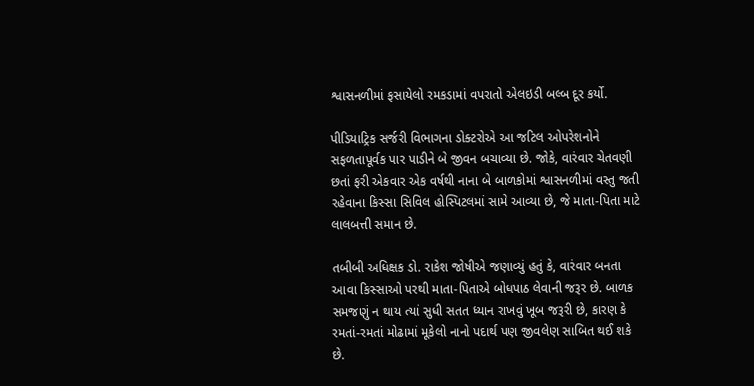શ્વાસનળીમાં ફસાયેલો રમકડામાં વપરાતો એલઇડી બલ્બ દૂર કર્યો.

પીડિયાટ્રિક સર્જરી વિભાગના ડોક્ટરોએ આ જટિલ ઓપરેશનોને સફળતાપૂર્વક પાર પાડીને બે જીવન બચાવ્યા છે. જોકે, વારંવાર ચેતવણી છતાં ફરી એકવાર એક વર્ષથી નાના બે બાળકોમાં શ્વાસનળીમાં વસ્તુ જતી રહેવાના કિસ્સા સિવિલ હોસ્પિટલમાં સામે આવ્યા છે, જે માતા-પિતા માટે લાલબત્તી સમાન છે.

તબીબી અધિક્ષક ડો. રાકેશ જોષીએ જણાવ્યું હતું કે, વારંવાર બનતા આવા કિસ્સાઓ પરથી માતા-પિતાએ બોધપાઠ લેવાની જરૂર છે. બાળક સમજણું ન થાય ત્યાં સુધી સતત ધ્યાન રાખવું ખૂબ જરૂરી છે, કારણ કે રમતાં-રમતાં મોઢામાં મૂકેલો નાનો પદાર્થ પણ જીવલેણ સાબિત થઈ શકે છે.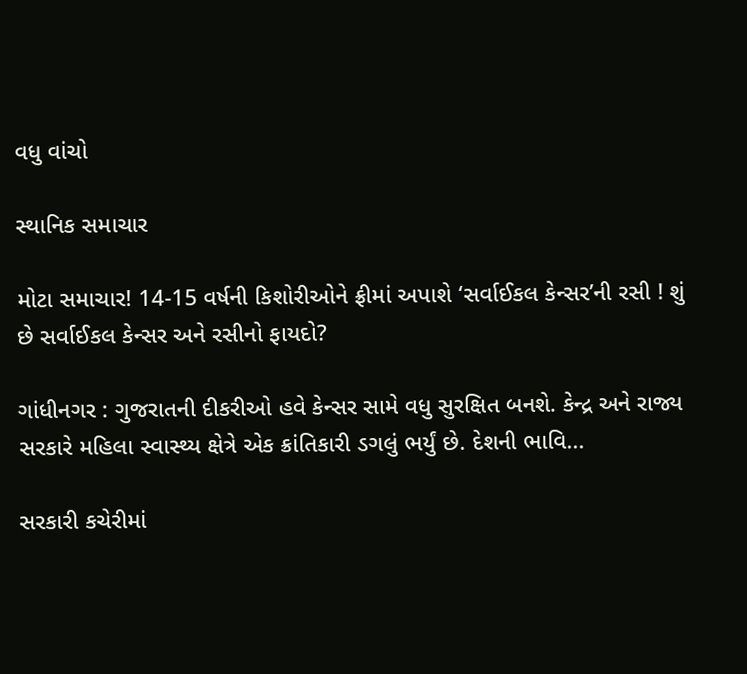વધુ વાંચો

સ્થાનિક સમાચાર

મોટા સમાચાર! 14-15 વર્ષની કિશોરીઓને ફ્રીમાં અપાશે ‘સર્વાઈકલ કેન્સર’ની રસી ! શું છે સર્વાઈકલ કેન્સર અને રસીનો ફાયદો?

ગાંધીનગર : ગુજરાતની દીકરીઓ હવે કેન્સર સામે વધુ સુરક્ષિત બનશે. કેન્દ્ર અને રાજ્ય સરકારે મહિલા સ્વાસ્થ્ય ક્ષેત્રે એક ક્રાંતિકારી ડગલું ભર્યું છે. દેશની ભાવિ...

સરકારી કચેરીમાં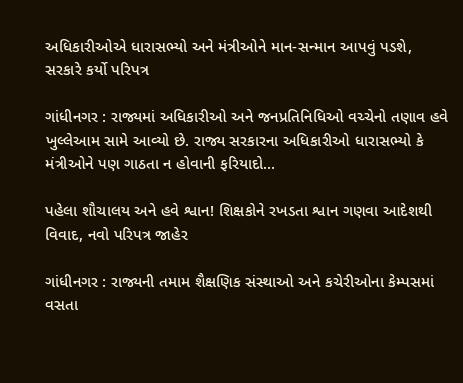અધિકારીઓએ ધારાસભ્યો અને મંત્રીઓને માન-સન્માન આપવું પડશે, સરકારે કર્યો પરિપત્ર

ગાંધીનગર : રાજ્યમાં અધિકારીઓ અને જનપ્રતિનિધિઓ વચ્ચેનો તણાવ હવે ખુલ્લેઆમ સામે આવ્યો છે. રાજ્ય સરકારના અધિકારીઓ ધારાસભ્યો કે મંત્રીઓને પણ ગાઠતા ન હોવાની ફરિયાદો...

પહેલા શૌચાલય અને હવે શ્વાન! શિક્ષકોને રખડતા શ્વાન ગણવા આદેશથી વિવાદ, નવો પરિપત્ર જાહેર

ગાંધીનગર : રાજ્યની તમામ શૈક્ષણિક સંસ્થાઓ અને કચેરીઓના કેમ્પસમાં વસતા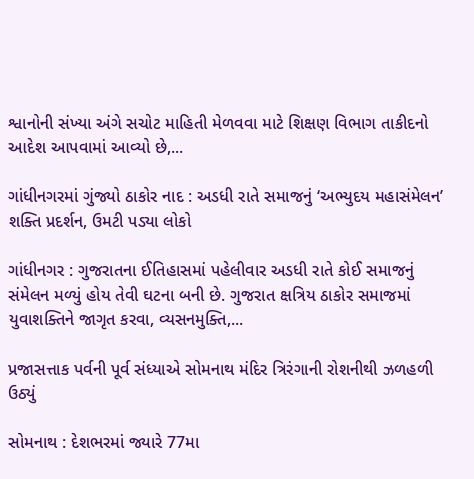શ્વાનોની સંખ્યા અંગે સચોટ માહિતી મેળવવા માટે શિક્ષણ વિભાગ તાકીદનો આદેશ આપવામાં આવ્યો છે,...

ગાંધીનગરમાં ગુંજ્યો ઠાકોર નાદ : અડધી રાતે સમાજનું ‘અભ્યુદય મહાસંમેલન’ શક્તિ પ્રદર્શન, ઉમટી પડ્યા લોકો

ગાંધીનગર : ગુજરાતના ઈતિહાસમાં પહેલીવાર અડધી રાતે કોઈ સમાજનું સંમેલન મળ્યું હોય તેવી ઘટના બની છે. ગુજરાત ક્ષત્રિય ઠાકોર સમાજમાં યુવાશક્તિને જાગૃત કરવા, વ્યસનમુક્તિ,...

પ્રજાસત્તાક પર્વની પૂર્વ સંધ્યાએ સોમનાથ મંદિર ત્રિરંગાની રોશનીથી ઝળહળી ઉઠ્યું

સોમનાથ : દેશભરમાં જ્યારે 77મા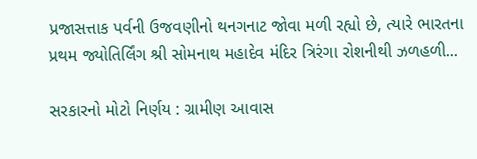પ્રજાસત્તાક પર્વની ઉજવણીનો થનગનાટ જોવા મળી રહ્યો છે, ત્યારે ભારતના પ્રથમ જ્યોતિર્લિંગ શ્રી સોમનાથ મહાદેવ મંદિર ત્રિરંગા રોશનીથી ઝળહળી...

સરકારનો મોટો નિર્ણય : ગ્રામીણ આવાસ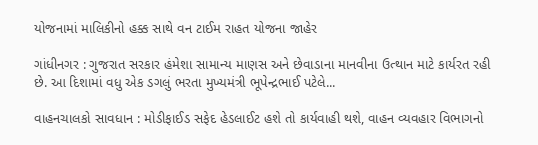યોજનામાં માલિકીનો હક્ક સાથે વન ટાઈમ રાહત યોજના જાહેર

ગાંધીનગર : ગુજરાત સરકાર હંમેશા સામાન્ય માણસ અને છેવાડાના માનવીના ઉત્થાન માટે કાર્યરત રહી છે. આ દિશામાં વધુ એક ડગલું ભરતા મુખ્યમંત્રી ભૂપેન્દ્રભાઈ પટેલે...

વાહનચાલકો સાવધાન : મોડીફાઈડ સફેદ હેડલાઈટ હશે તો કાર્યવાહી થશે, વાહન વ્યવહાર વિભાગનો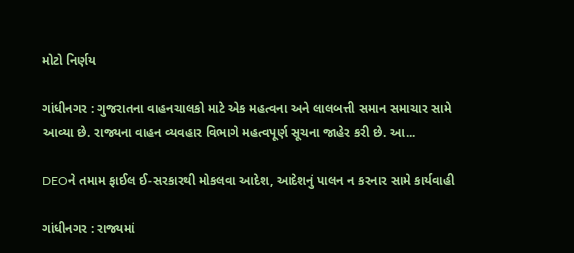મોટો નિર્ણય

ગાંધીનગર : ગુજરાતના વાહનચાલકો માટે એક મહત્વના અને લાલબત્તી સમાન સમાચાર સામે આવ્યા છે. રાજ્યના વાહન વ્યવહાર વિભાગે મહત્વપૂર્ણ સૂચના જાહેર કરી છે. આ...

DEOને તમામ ફાઈલ ઈ-સરકારથી મોકલવા આદેશ, આદેશનું પાલન ન કરનાર સામે કાર્યવાહી

ગાંધીનગર : રાજ્યમાં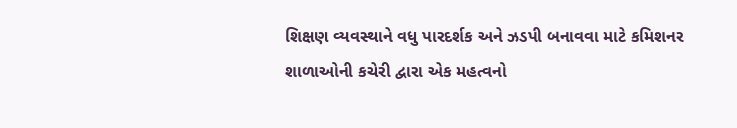શિક્ષણ વ્યવસ્થાને વધુ પારદર્શક અને ઝડપી બનાવવા માટે કમિશનર શાળાઓની કચેરી દ્વારા એક મહત્વનો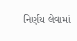નિર્ણય લેવામાં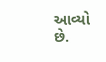આવ્યો છે.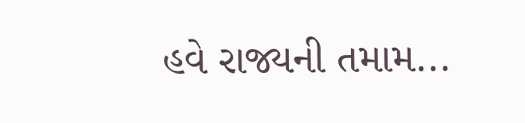હવે રાજ્યની તમામ...